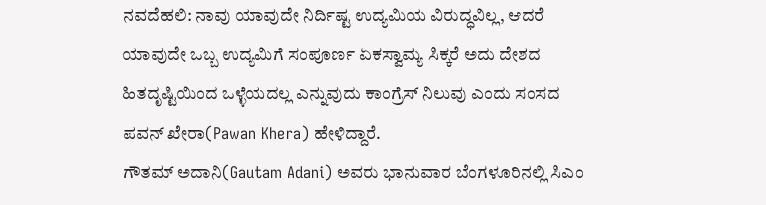ನವದೆಹಲಿ: ನಾವು ಯಾವುದೇ ನಿರ್ದಿಷ್ಟ ಉದ್ಯಮಿಯ ವಿರುದ್ಧವಿಲ್ಲ, ಆದರೆ ಯಾವುದೇ ಒಬ್ಬ ಉದ್ಯಮಿಗೆ ಸಂಪೂರ್ಣ ಏಕಸ್ವಾಮ್ಯ ಸಿಕ್ಕರೆ ಅದು ದೇಶದ ಹಿತದೃಷ್ಟಿಯಿಂದ ಒಳ್ಳೆಯದಲ್ಲ ಎನ್ನುವುದು ಕಾಂಗ್ರೆಸ್ ನಿಲುವು ಎಂದು ಸಂಸದ ಪವನ್ ಖೇರಾ(Pawan Khera) ಹೇಳಿದ್ದಾರೆ.
ಗೌತಮ್ ಅದಾನಿ(Gautam Adani) ಅವರು ಭಾನುವಾರ ಬೆಂಗಳೂರಿನಲ್ಲಿ ಸಿಎಂ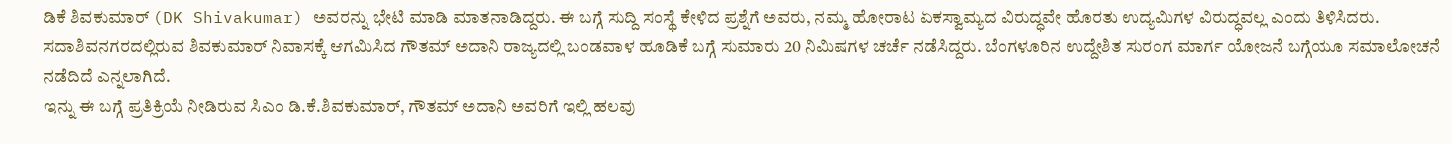ಡಿಕೆ ಶಿವಕುಮಾರ್ (DK Shivakumar) ಅವರನ್ನು ಭೇಟಿ ಮಾಡಿ ಮಾತನಾಡಿದ್ದರು. ಈ ಬಗ್ಗೆ ಸುದ್ದಿ ಸಂಸ್ಥೆ ಕೇಳಿದ ಪ್ರಶ್ನೆಗೆ ಅವರು, ನಮ್ಮ ಹೋರಾಟ ಏಕಸ್ವಾಮ್ಯದ ವಿರುದ್ಧವೇ ಹೊರತು ಉದ್ಯಮಿಗಳ ವಿರುದ್ಧವಲ್ಲ ಎಂದು ತಿಳಿಸಿದರು.
ಸದಾಶಿವನಗರದಲ್ಲಿರುವ ಶಿವಕುಮಾರ್ ನಿವಾಸಕ್ಕೆ ಆಗಮಿಸಿದ ಗೌತಮ್ ಅದಾನಿ ರಾಜ್ಯದಲ್ಲಿ ಬಂಡವಾಳ ಹೂಡಿಕೆ ಬಗ್ಗೆ ಸುಮಾರು 20 ನಿಮಿಷಗಳ ಚರ್ಚೆ ನಡೆಸಿದ್ದರು. ಬೆಂಗಳೂರಿನ ಉದ್ದೇಶಿತ ಸುರಂಗ ಮಾರ್ಗ ಯೋಜನೆ ಬಗ್ಗೆಯೂ ಸಮಾಲೋಚನೆ ನಡೆದಿದೆ ಎನ್ನಲಾಗಿದೆ.
ಇನ್ನು ಈ ಬಗ್ಗೆ ಪ್ರತಿಕ್ರಿಯೆ ನೀಡಿರುವ ಸಿಎಂ ಡಿ.ಕೆ.ಶಿವಕುಮಾರ್, ಗೌತಮ್ ಅದಾನಿ ಅವರಿಗೆ ಇಲ್ಲಿ ಹಲವು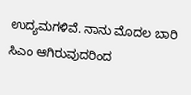ಉದ್ಯಮಗಳಿವೆ. ನಾನು ಮೊದಲ ಬಾರಿ ಸಿಎಂ ಆಗಿರುವುದರಿಂದ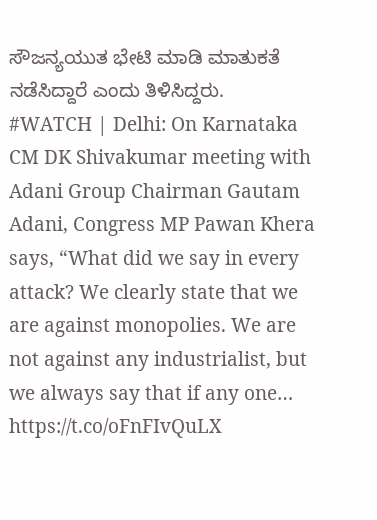ಸೌಜನ್ಯಯುತ ಭೇಟಿ ಮಾಡಿ ಮಾತುಕತೆ ನಡೆಸಿದ್ದಾರೆ ಎಂದು ತಿಳಿಸಿದ್ದರು.
#WATCH | Delhi: On Karnataka CM DK Shivakumar meeting with Adani Group Chairman Gautam Adani, Congress MP Pawan Khera says, “What did we say in every attack? We clearly state that we are against monopolies. We are not against any industrialist, but we always say that if any one… https://t.co/oFnFIvQuLX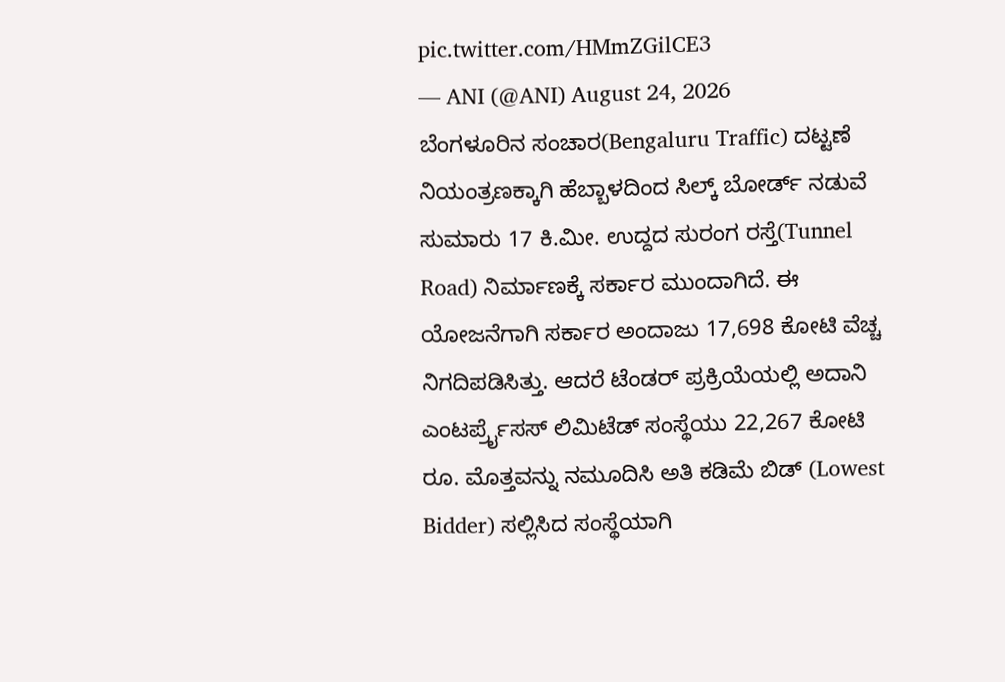pic.twitter.com/HMmZGilCE3
— ANI (@ANI) August 24, 2026
ಬೆಂಗಳೂರಿನ ಸಂಚಾರ(Bengaluru Traffic) ದಟ್ಟಣೆ ನಿಯಂತ್ರಣಕ್ಕಾಗಿ ಹೆಬ್ಬಾಳದಿಂದ ಸಿಲ್ಕ್ ಬೋರ್ಡ್ ನಡುವೆ ಸುಮಾರು 17 ಕಿ.ಮೀ. ಉದ್ದದ ಸುರಂಗ ರಸ್ತೆ(Tunnel Road) ನಿರ್ಮಾಣಕ್ಕೆ ಸರ್ಕಾರ ಮುಂದಾಗಿದೆ. ಈ ಯೋಜನೆಗಾಗಿ ಸರ್ಕಾರ ಅಂದಾಜು 17,698 ಕೋಟಿ ವೆಚ್ಚ ನಿಗದಿಪಡಿಸಿತ್ತು. ಆದರೆ ಟೆಂಡರ್ ಪ್ರಕ್ರಿಯೆಯಲ್ಲಿ ಅದಾನಿ ಎಂಟರ್ಪ್ರೈಸಸ್ ಲಿಮಿಟೆಡ್ ಸಂಸ್ಥೆಯು 22,267 ಕೋಟಿ ರೂ. ಮೊತ್ತವನ್ನು ನಮೂದಿಸಿ ಅತಿ ಕಡಿಮೆ ಬಿಡ್ (Lowest Bidder) ಸಲ್ಲಿಸಿದ ಸಂಸ್ಥೆಯಾಗಿ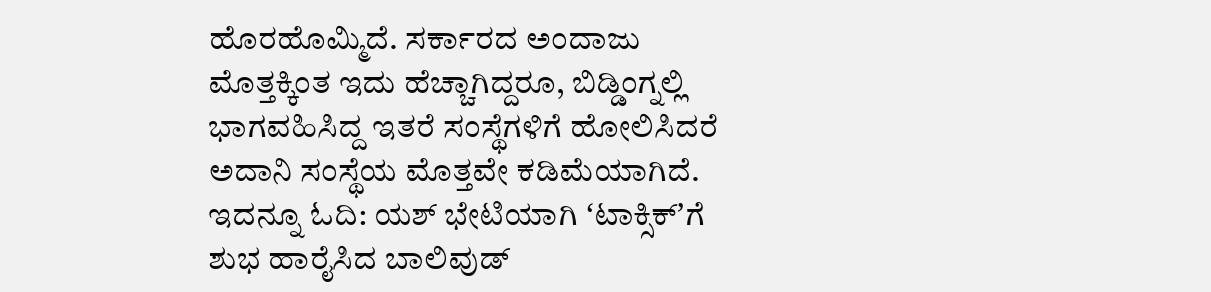ಹೊರಹೊಮ್ಮಿದೆ. ಸರ್ಕಾರದ ಅಂದಾಜು ಮೊತ್ತಕ್ಕಿಂತ ಇದು ಹೆಚ್ಚಾಗಿದ್ದರೂ, ಬಿಡ್ಡಿಂಗ್ನಲ್ಲಿ ಭಾಗವಹಿಸಿದ್ದ ಇತರೆ ಸಂಸ್ಥೆಗಳಿಗೆ ಹೋಲಿಸಿದರೆ ಅದಾನಿ ಸಂಸ್ಥೆಯ ಮೊತ್ತವೇ ಕಡಿಮೆಯಾಗಿದೆ. ಇದನ್ನೂ ಓದಿ: ಯಶ್ ಭೇಟಿಯಾಗಿ ʻಟಾಕ್ಸಿಕ್ʼಗೆ ಶುಭ ಹಾರೈಸಿದ ಬಾಲಿವುಡ್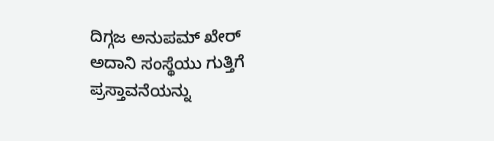ದಿಗ್ಗಜ ಅನುಪಮ್ ಖೇರ್
ಅದಾನಿ ಸಂಸ್ಥೆಯು ಗುತ್ತಿಗೆ ಪ್ರಸ್ತಾವನೆಯನ್ನು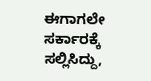ಈಗಾಗಲೇ ಸರ್ಕಾರಕ್ಕೆ ಸಲ್ಲಿಸಿದ್ದು,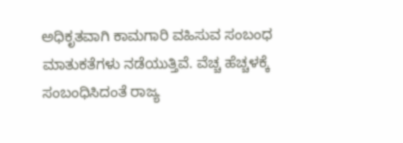ಅಧಿಕೃತವಾಗಿ ಕಾಮಗಾರಿ ವಹಿಸುವ ಸಂಬಂಧ ಮಾತುಕತೆಗಳು ನಡೆಯುತ್ತಿವೆ. ವೆಚ್ಚ ಹೆಚ್ಚಳಕ್ಕೆ ಸಂಬಂಧಿಸಿದಂತೆ ರಾಜ್ಯ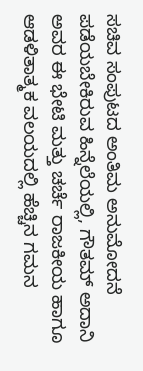ಸಚಿವ ಸಂಪುಟದ ಅಂತಿಮ ಅನುಮೋದನೆ ಪಡೆಯಬೇಕಿರುವ ಹಿನ್ನೆಲೆಯಲ್ಲಿ, ಗೌತಮ್ ಅದಾನಿ ಅವರ ಈ ಭೇಟಿ ಮತ್ತು ಚರ್ಚೆ ರಾಜಕೀಯ ಹಾಗೂ ಆಡಳಿತಾತ್ಮಕ ವಲಯದಲ್ಲಿ ಹೆಚ್ಚಿನ ಗಮನ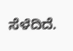ಸೆಳೆದಿದೆ.